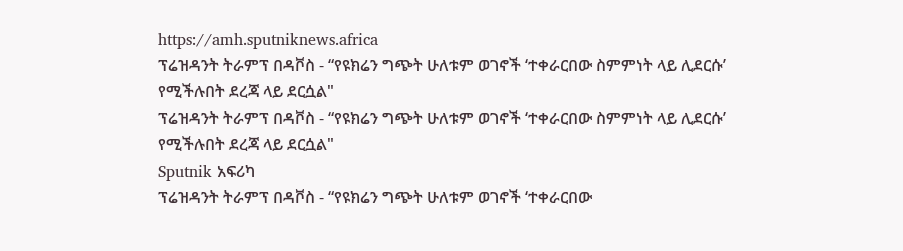https://amh.sputniknews.africa
ፕሬዝዳንት ትራምፕ በዳቮስ - “የዩክሬን ግጭት ሁለቱም ወገኖች ‘ተቀራርበው ስምምነት ላይ ሊደርሱ’ የሚችሉበት ደረጃ ላይ ደርሷል"
ፕሬዝዳንት ትራምፕ በዳቮስ - “የዩክሬን ግጭት ሁለቱም ወገኖች ‘ተቀራርበው ስምምነት ላይ ሊደርሱ’ የሚችሉበት ደረጃ ላይ ደርሷል"
Sputnik አፍሪካ
ፕሬዝዳንት ትራምፕ በዳቮስ - “የዩክሬን ግጭት ሁለቱም ወገኖች ‘ተቀራርበው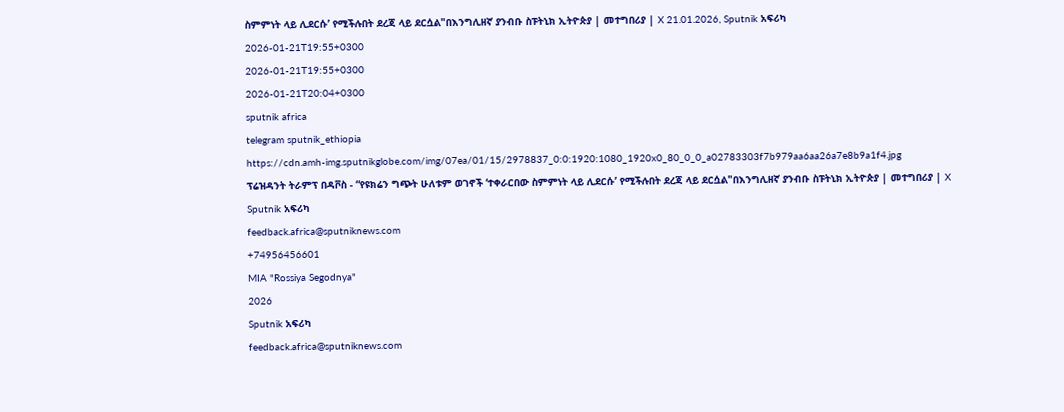ስምምነት ላይ ሊደርሱ’ የሚችሉበት ደረጃ ላይ ደርሷል"በእንግሊዘኛ ያንብቡ ስፑትኒክ ኢትዮጵያ | መተግበሪያ | X 21.01.2026, Sputnik አፍሪካ
2026-01-21T19:55+0300
2026-01-21T19:55+0300
2026-01-21T20:04+0300
sputnik africa
telegram sputnik_ethiopia
https://cdn.amh-img.sputnikglobe.com/img/07ea/01/15/2978837_0:0:1920:1080_1920x0_80_0_0_a02783303f7b979aa6aa26a7e8b9a1f4.jpg
ፕሬዝዳንት ትራምፕ በዳቮስ - “የዩክሬን ግጭት ሁለቱም ወገኖች ‘ተቀራርበው ስምምነት ላይ ሊደርሱ’ የሚችሉበት ደረጃ ላይ ደርሷል"በእንግሊዘኛ ያንብቡ ስፑትኒክ ኢትዮጵያ | መተግበሪያ | X
Sputnik አፍሪካ
feedback.africa@sputniknews.com
+74956456601
MIA "Rossiya Segodnya"
2026
Sputnik አፍሪካ
feedback.africa@sputniknews.com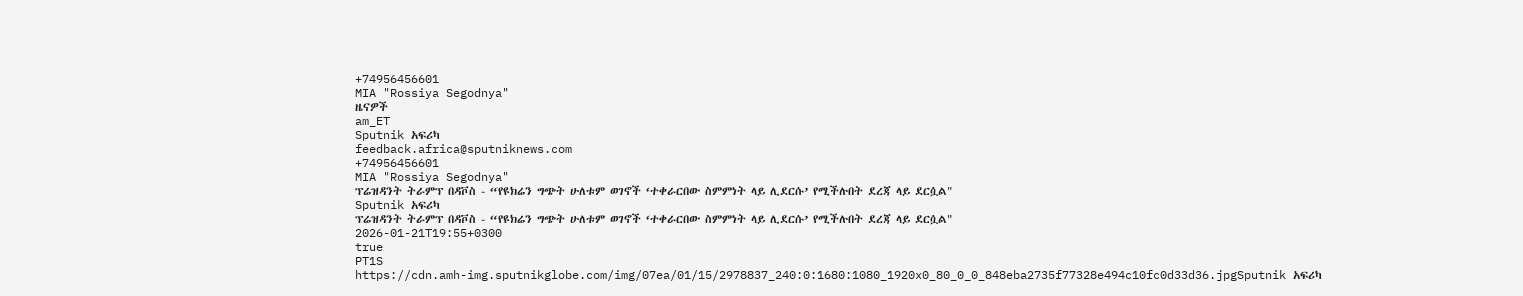+74956456601
MIA "Rossiya Segodnya"
ዜናዎች
am_ET
Sputnik አፍሪካ
feedback.africa@sputniknews.com
+74956456601
MIA "Rossiya Segodnya"
ፕሬዝዳንት ትራምፕ በዳቮስ - “የዩክሬን ግጭት ሁለቱም ወገኖች ‘ተቀራርበው ስምምነት ላይ ሊደርሱ’ የሚችሉበት ደረጃ ላይ ደርሷል"
Sputnik አፍሪካ
ፕሬዝዳንት ትራምፕ በዳቮስ - “የዩክሬን ግጭት ሁለቱም ወገኖች ‘ተቀራርበው ስምምነት ላይ ሊደርሱ’ የሚችሉበት ደረጃ ላይ ደርሷል"
2026-01-21T19:55+0300
true
PT1S
https://cdn.amh-img.sputnikglobe.com/img/07ea/01/15/2978837_240:0:1680:1080_1920x0_80_0_0_848eba2735f77328e494c10fc0d33d36.jpgSputnik አፍሪካ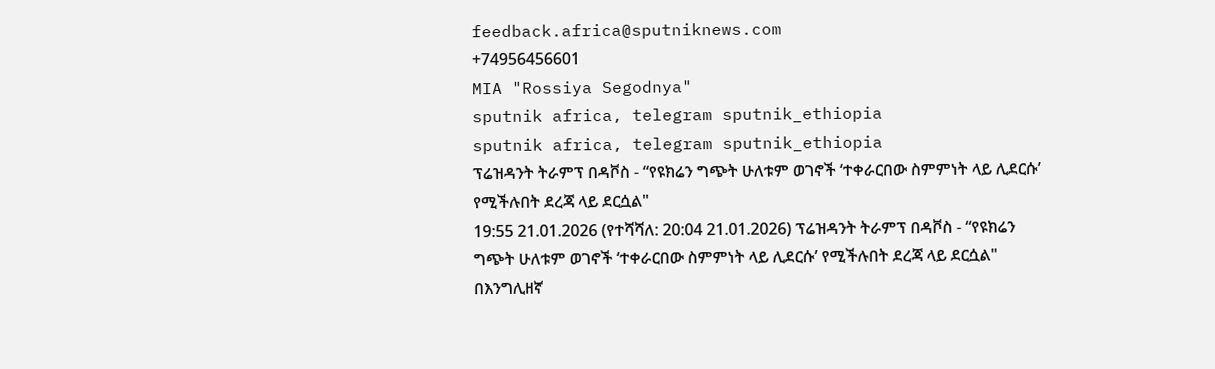feedback.africa@sputniknews.com
+74956456601
MIA "Rossiya Segodnya"
sputnik africa, telegram sputnik_ethiopia
sputnik africa, telegram sputnik_ethiopia
ፕሬዝዳንት ትራምፕ በዳቮስ - “የዩክሬን ግጭት ሁለቱም ወገኖች ‘ተቀራርበው ስምምነት ላይ ሊደርሱ’ የሚችሉበት ደረጃ ላይ ደርሷል"
19:55 21.01.2026 (የተሻሻለ: 20:04 21.01.2026) ፕሬዝዳንት ትራምፕ በዳቮስ - “የዩክሬን ግጭት ሁለቱም ወገኖች ‘ተቀራርበው ስምምነት ላይ ሊደርሱ’ የሚችሉበት ደረጃ ላይ ደርሷል"
በእንግሊዘኛ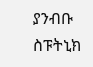ያንብቡ
ስፑትኒክ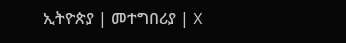ኢትዮጵያ | መተግበሪያ | X